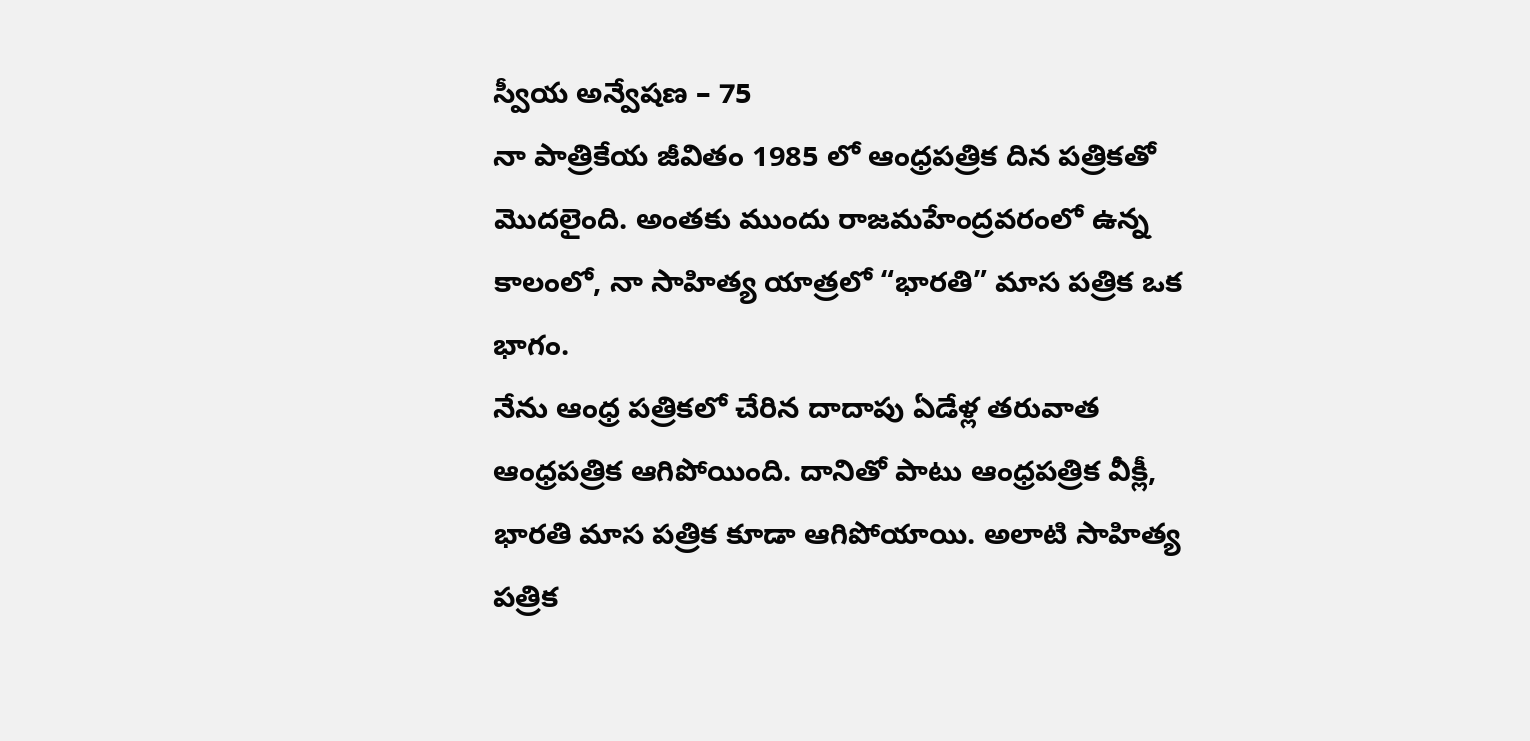స్వీయ అన్వేషణ – 75
నా పాత్రికేయ జీవితం 1985 లో ఆంధ్రపత్రిక దిన పత్రికతో మొదలైంది. అంతకు ముందు రాజమహేంద్రవరంలో ఉన్న కాలంలో, నా సాహిత్య యాత్రలో “భారతి” మాస పత్రిక ఒక భాగం.
నేను ఆంధ్ర పత్రికలో చేరిన దాదాపు ఏడేళ్ల తరువాత ఆంధ్రపత్రిక ఆగిపోయింది. దానితో పాటు ఆంధ్రపత్రిక వీక్లీ, భారతి మాస పత్రిక కూడా ఆగిపోయాయి. అలాటి సాహిత్య పత్రిక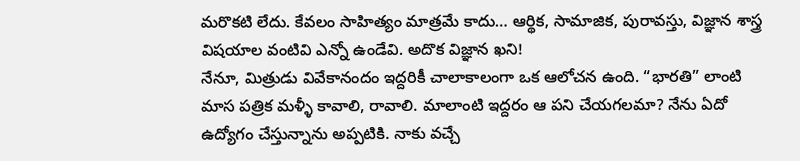మరొకటి లేదు. కేవలం సాహిత్యం మాత్రమే కాదు… ఆర్థిక, సామాజిక, పురావస్తు, విజ్ఞాన శాస్త్ర విషయాల వంటివి ఎన్నో ఉండేవి. అదొక విజ్ఞాన ఖని!
నేనూ, మిత్రుడు వివేకానందం ఇద్దరికీ చాలాకాలంగా ఒక ఆలోచన ఉంది. “భారతి” లాంటి మాస పత్రిక మళ్ళీ కావాలి, రావాలి. మాలాంటి ఇద్దరం ఆ పని చేయగలమా? నేను ఏదో ఉద్యోగం చేస్తున్నాను అప్పటికి. నాకు వచ్చే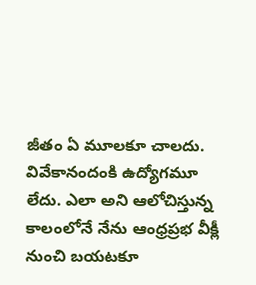జీతం ఏ మూలకూ చాలదు. వివేకానందంకి ఉద్యోగమూ లేదు. ఎలా అని ఆలోచిస్తున్న కాలంలోనే నేను ఆంధ్రప్రభ వీక్లీ నుంచి బయటకూ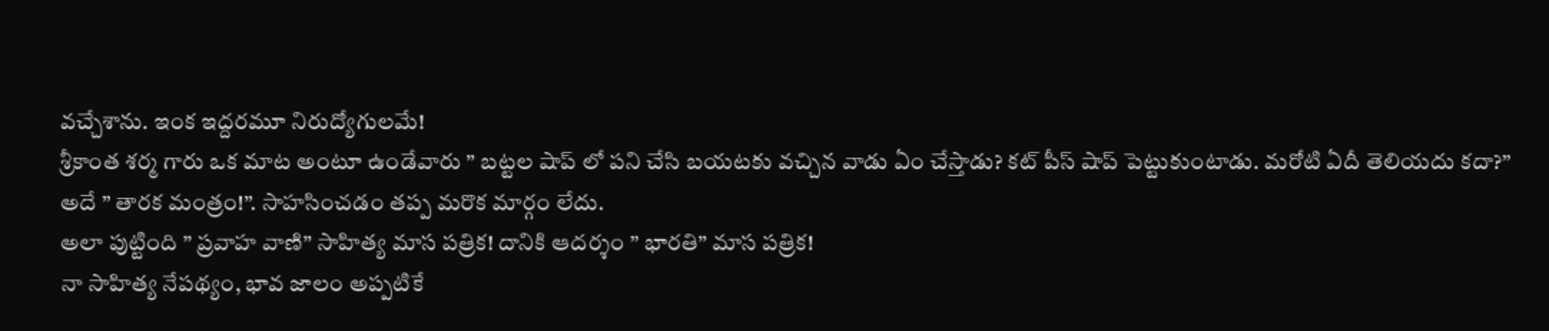వచ్చేశాను. ఇంక ఇద్దరమూ నిరుద్యోగులమే!
శ్రీకాంత శర్మ గారు ఒక మాట అంటూ ఉండేవారు ” బట్టల షాప్ లో పని చేసి బయటకు వచ్చిన వాడు ఏం చేస్తాడు? కట్ పీస్ షాప్ పెట్టుకుంటాడు. మరోటి ఏదీ తెలియదు కదా?”
అదే ” తారక మంత్రం!”. సాహసించడం తప్ప మరొక మార్గం లేదు.
అలా పుట్టింది ” ప్రవాహ వాణి” సాహిత్య మాస పత్రిక! దానికి ఆదర్శం ” భారతి” మాస పత్రిక!
నా సాహిత్య నేపథ్యం, భావ జాలం అప్పటికే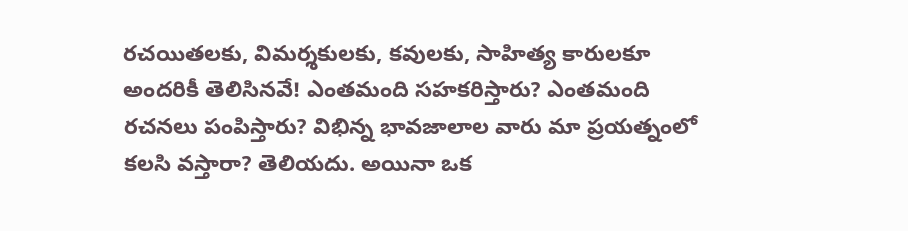రచయితలకు, విమర్శకులకు, కవులకు, సాహిత్య కారులకూ అందరికీ తెలిసినవే! ఎంతమంది సహకరిస్తారు? ఎంతమంది రచనలు పంపిస్తారు? విభిన్న భావజాలాల వారు మా ప్రయత్నంలో కలసి వస్తారా? తెలియదు. అయినా ఒక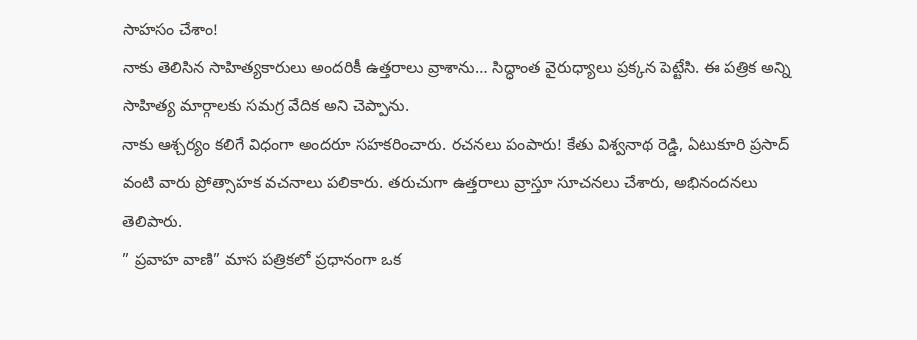సాహసం చేశాం!
నాకు తెలిసిన సాహిత్యకారులు అందరికీ ఉత్తరాలు వ్రాశాను… సిద్ధాంత వైరుధ్యాలు ప్రక్కన పెట్టేసి. ఈ పత్రిక అన్ని సాహిత్య మార్గాలకు సమగ్ర వేదిక అని చెప్పాను.
నాకు ఆశ్చర్యం కలిగే విధంగా అందరూ సహకరించారు. రచనలు పంపారు! కేతు విశ్వనాథ రెడ్డి, ఏటుకూరి ప్రసాద్ వంటి వారు ప్రోత్సాహక వచనాలు పలికారు. తరుచుగా ఉత్తరాలు వ్రాస్తూ సూచనలు చేశారు, అభినందనలు తెలిపారు.
” ప్రవాహ వాణి” మాస పత్రికలో ప్రధానంగా ఒక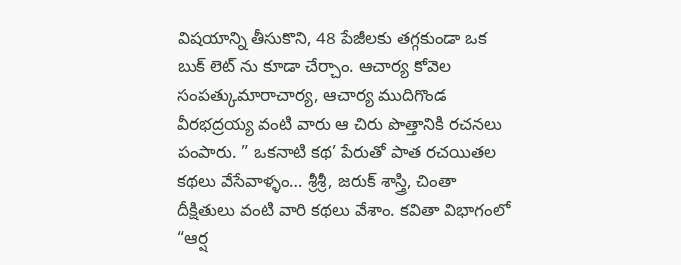విషయాన్ని తీసుకొని, 48 పేజీలకు తగ్గకుండా ఒక బుక్ లెట్ ను కూడా చేర్చాం. ఆచార్య కోవెల సంపత్కుమారాచార్య, ఆచార్య ముదిగొండ వీరభద్రయ్య వంటి వారు ఆ చిరు పొత్తానికి రచనలు పంపారు. ” ఒకనాటి కథ’ పేరుతో పాత రచయితల కథలు వేసేవాళ్ళం… శ్రీశ్రీ, జరుక్ శాస్త్రి, చింతా దీక్షితులు వంటి వారి కథలు వేశాం. కవితా విభాగంలో “ఆర్ష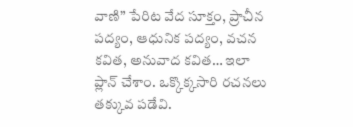వాణి” పేరిట వేద సూక్తం, ప్రాచీన పద్యం, ఆధునిక పద్యం, వచన కవిత, అనువాద కవిత… ఇలా ప్లాన్ చేశాం. ఒక్కొక్కసారి రచనలు తక్కువ పడేవి.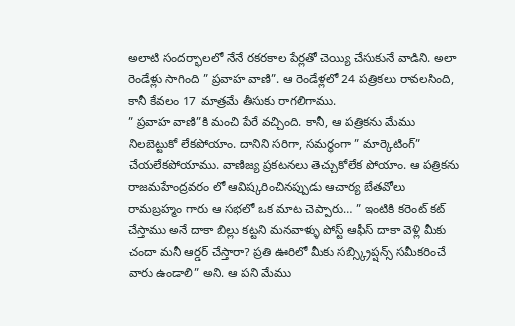అలాటి సందర్భాలలో నేనే రకరకాల పేర్లతో చెయ్యి చేసుకునే వాడిని. అలా రెండేళ్లు సాగింది ” ప్రవాహ వాణి”. ఆ రెండేళ్లలో 24 పత్రికలు రావలసింది, కానీ కేవలం 17 మాత్రమే తీసుకు రాగలిగాము.
” ప్రవాహ వాణి”కి మంచి పేరే వచ్చింది. కానీ, ఆ పత్రికను మేము నిలబెట్టుకో లేకపోయాం. దానిని సరిగా, సమర్థంగా ” మార్కెటింగ్” చేయలేకపోయాము. వాణిజ్య ప్రకటనలు తెచ్చుకోలేక పోయాం. ఆ పత్రికను రాజమహేంద్రవరం లో ఆవిష్కరించినప్పుడు ఆచార్య బేతవోలు రామబ్రహ్మం గారు ఆ సభలో ఒక మాట చెప్పారు… ” ఇంటికి కరెంట్ కట్ చేస్తాము అనే దాకా బిల్లు కట్టని మనవాళ్ళు పోస్ట్ ఆఫీస్ దాకా వెళ్లి మీకు చందా మనీ ఆర్డర్ చేస్తారా? ప్రతి ఊరిలో మీకు సబ్స్క్రిప్షన్స్ సమీకరించే వారు ఉండాలి” అని. ఆ పని మేము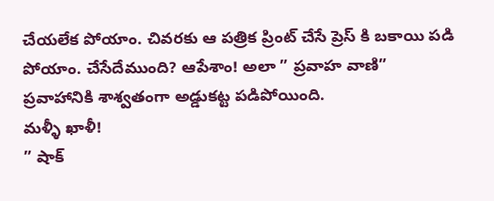చేయలేక పోయాం. చివరకు ఆ పత్రిక ప్రింట్ చేసే ప్రెస్ కి బకాయి పడి పోయాం. చేసేదేముంది? ఆపేశాం! అలా ” ప్రవాహ వాణి” ప్రవాహానికి శాశ్వతంగా అడ్డుకట్ట పడిపోయింది.
మళ్ళీ ఖాళీ!
” షాక్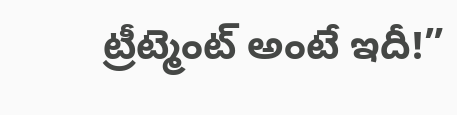ట్రీట్మెంట్ అంటే ఇదీ!”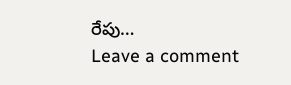రేపు…
Leave a comment